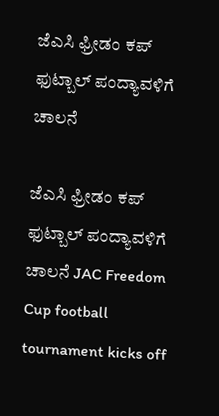ಜೆಎಸಿ ಫ್ರೀಡಂ ಕಪ್ ಫುಟ್ಬಾಲ್ ಪಂದ್ಯಾವಳಿಗೆ ಚಾಲನೆ

ಜೆಎಸಿ ಫ್ರೀಡಂ ಕಪ್ ಫುಟ್ಬಾಲ್ ಪಂದ್ಯಾವಳಿಗೆ ಚಾಲನೆ JAC Freedom Cup football tournament kicks off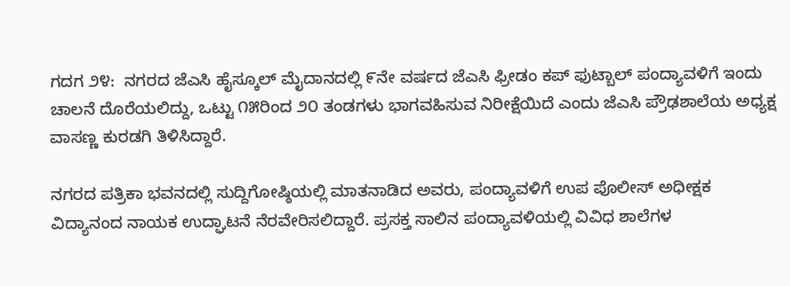ಗದಗ ೨೪:  ನಗರದ ಜೆಎಸಿ ಹೈಸ್ಕೂಲ್ ಮೈದಾನದಲ್ಲಿ ೯ನೇ ವರ್ಷದ ಜೆಎಸಿ ಫ್ರೀಡಂ ಕಪ್ ಫುಟ್ಬಾಲ್ ಪಂದ್ಯಾವಳಿಗೆ ಇಂದು ಚಾಲನೆ ದೊರೆಯಲಿದ್ದು, ಒಟ್ಟು ೧೫ರಿಂದ ೨೦ ತಂಡಗಳು ಭಾಗವಹಿಸುವ ನಿರೀಕ್ಷೆಯಿದೆ ಎಂದು ಜೆಎಸಿ ಪ್ರೌಢಶಾಲೆಯ ಅಧ್ಯಕ್ಷ ವಾಸಣ್ಣ ಕುರಡಗಿ ತಿಳಿಸಿದ್ದಾರೆ.

ನಗರದ ಪತ್ರಿಕಾ ಭವನದಲ್ಲಿ ಸುದ್ದಿಗೋಷ್ಠಿಯಲ್ಲಿ ಮಾತನಾಡಿದ ಅವರು, ಪಂದ್ಯಾವಳಿಗೆ ಉಪ ಪೊಲೀಸ್ ಅಧೀಕ್ಷಕ ವಿದ್ಯಾನಂದ ನಾಯಕ ಉದ್ಘಾಟನೆ ನೆರವೇರಿಸಲಿದ್ದಾರೆ. ಪ್ರಸಕ್ತ ಸಾಲಿನ ಪಂದ್ಯಾವಳಿಯಲ್ಲಿ ವಿವಿಧ ಶಾಲೆಗಳ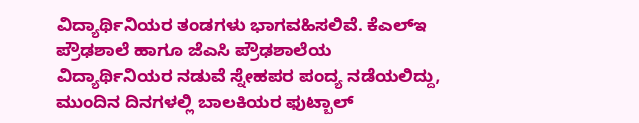ವಿದ್ಯಾರ್ಥಿನಿಯರ ತಂಡಗಳು ಭಾಗವಹಿಸಲಿವೆ. ಕೆಎಲ್‌ಇ ಪ್ರೌಢಶಾಲೆ ಹಾಗೂ ಜೆಎಸಿ ಪ್ರೌಢಶಾಲೆಯ ವಿದ್ಯಾರ್ಥಿನಿಯರ ನಡುವೆ ಸ್ನೇಹಪರ ಪಂದ್ಯ ನಡೆಯಲಿದ್ದು, ಮುಂದಿನ ದಿನಗಳಲ್ಲಿ ಬಾಲಕಿಯರ ಫುಟ್ಬಾಲ್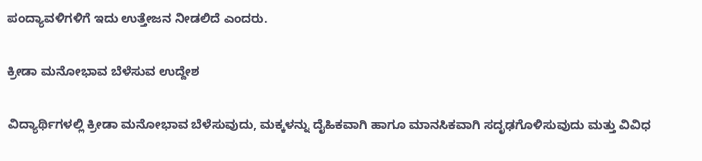ಪಂದ್ಯಾವಳಿಗಳಿಗೆ ಇದು ಉತ್ತೇಜನ ನೀಡಲಿದೆ ಎಂದರು.

ಕ್ರೀಡಾ ಮನೋಭಾವ ಬೆಳೆಸುವ ಉದ್ದೇಶ

ವಿದ್ಯಾರ್ಥಿಗಳಲ್ಲಿ ಕ್ರೀಡಾ ಮನೋಭಾವ ಬೆಳೆಸುವುದು, ಮಕ್ಕಳನ್ನು ದೈಹಿಕವಾಗಿ ಹಾಗೂ ಮಾನಸಿಕವಾಗಿ ಸದೃಢಗೊಳಿಸುವುದು ಮತ್ತು ವಿವಿಧ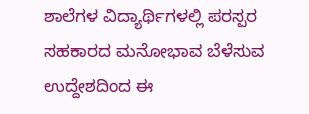ಶಾಲೆಗಳ ವಿದ್ಯಾರ್ಥಿಗಳಲ್ಲಿ ಪರಸ್ಪರ ಸಹಕಾರದ ಮನೋಭಾವ ಬೆಳೆಸುವ ಉದ್ದೇಶದಿಂದ ಈ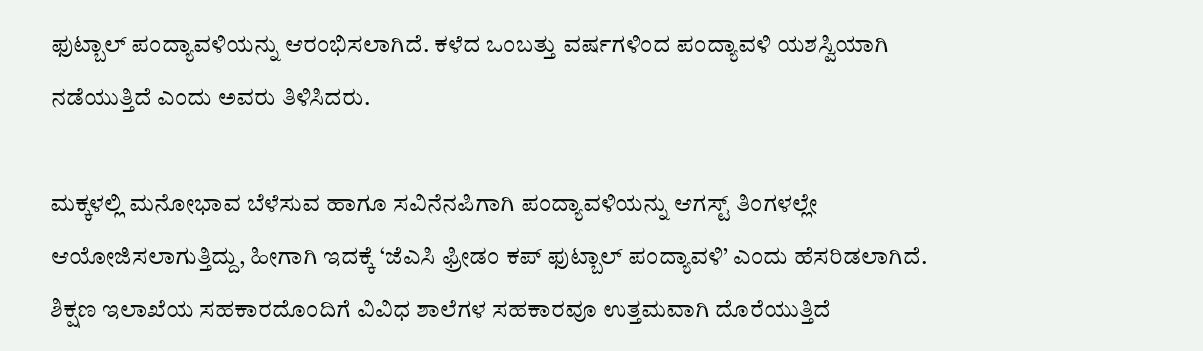ಫುಟ್ಬಾಲ್ ಪಂದ್ಯಾವಳಿಯನ್ನು ಆರಂಭಿಸಲಾಗಿದೆ. ಕಳೆದ ಒಂಬತ್ತು ವರ್ಷಗಳಿಂದ ಪಂದ್ಯಾವಳಿ ಯಶಸ್ವಿಯಾಗಿ ನಡೆಯುತ್ತಿದೆ ಎಂದು ಅವರು ತಿಳಿಸಿದರು.

ಮಕ್ಕಳಲ್ಲಿ ಮನೋಭಾವ ಬೆಳೆಸುವ ಹಾಗೂ ಸವಿನೆನಪಿಗಾಗಿ ಪಂದ್ಯಾವಳಿಯನ್ನು ಆಗಸ್ಟ್ ತಿಂಗಳಲ್ಲೇ ಆಯೋಜಿಸಲಾಗುತ್ತಿದ್ದು, ಹೀಗಾಗಿ ಇದಕ್ಕೆ ‘ಜೆಎಸಿ ಫ್ರೀಡಂ ಕಪ್ ಫುಟ್ಬಾಲ್ ಪಂದ್ಯಾವಳಿ’ ಎಂದು ಹೆಸರಿಡಲಾಗಿದೆ. ಶಿಕ್ಷಣ ಇಲಾಖೆಯ ಸಹಕಾರದೊಂದಿಗೆ ವಿವಿಧ ಶಾಲೆಗಳ ಸಹಕಾರವೂ ಉತ್ತಮವಾಗಿ ದೊರೆಯುತ್ತಿದೆ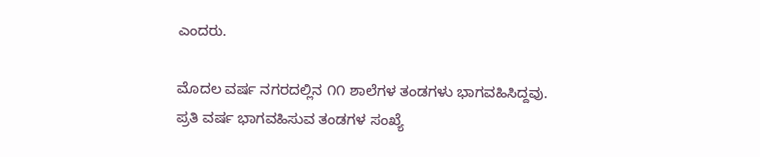ಎಂದರು.

ಮೊದಲ ವರ್ಷ ನಗರದಲ್ಲಿನ ೧೧ ಶಾಲೆಗಳ ತಂಡಗಳು ಭಾಗವಹಿಸಿದ್ದವು. ಪ್ರತಿ ವರ್ಷ ಭಾಗವಹಿಸುವ ತಂಡಗಳ ಸಂಖ್ಯೆ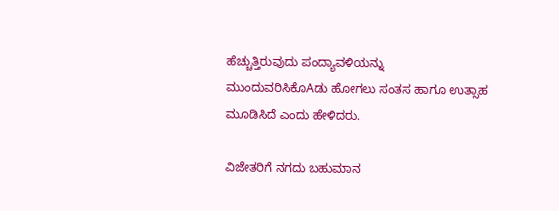ಹೆಚ್ಚುತ್ತಿರುವುದು ಪಂದ್ಯಾವಳಿಯನ್ನು ಮುಂದುವರಿಸಿಕೊAಡು ಹೋಗಲು ಸಂತಸ ಹಾಗೂ ಉತ್ಸಾಹ ಮೂಡಿಸಿದೆ ಎಂದು ಹೇಳಿದರು.

ವಿಜೇತರಿಗೆ ನಗದು ಬಹುಮಾನ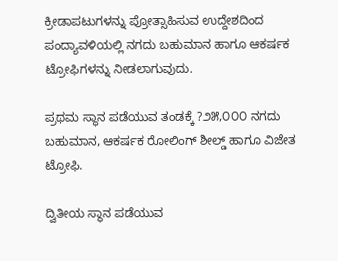ಕ್ರೀಡಾಪಟುಗಳನ್ನು ಪ್ರೋತ್ಸಾಹಿಸುವ ಉದ್ದೇಶದಿಂದ ಪಂದ್ಯಾವಳಿಯಲ್ಲಿ ನಗದು ಬಹುಮಾನ ಹಾಗೂ ಆಕರ್ಷಕ ಟ್ರೋಫಿಗಳನ್ನು ನೀಡಲಾಗುವುದು.

ಪ್ರಥಮ ಸ್ಥಾನ ಪಡೆಯುವ ತಂಡಕ್ಕೆ ?೨೫,೦೦೦ ನಗದು ಬಹುಮಾನ, ಆಕರ್ಷಕ ರೋಲಿಂಗ್ ಶೀಲ್ಡ್ ಹಾಗೂ ವಿಜೇತ ಟ್ರೋಫಿ.

ದ್ವಿತೀಯ ಸ್ಥಾನ ಪಡೆಯುವ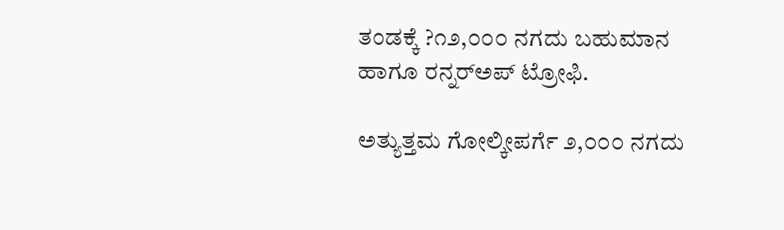ತಂಡಕ್ಕೆ ?೧೨,೦೦೦ ನಗದು ಬಹುಮಾನ ಹಾಗೂ ರನ್ನರ್‌ಅಪ್ ಟ್ರೋಫಿ.

ಅತ್ಯುತ್ತಮ ಗೋಲ್ಕೀಪರ್ಗೆ ೨,೦೦೦ ನಗದು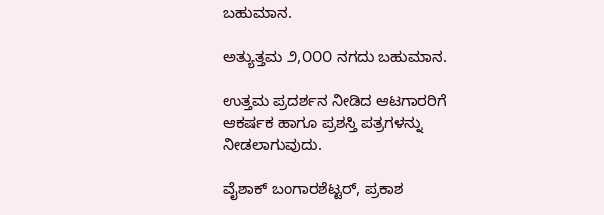ಬಹುಮಾನ.

ಅತ್ಯುತ್ತಮ ೨,೦೦೦ ನಗದು ಬಹುಮಾನ.

ಉತ್ತಮ ಪ್ರದರ್ಶನ ನೀಡಿದ ಆಟಗಾರರಿಗೆ ಆಕರ್ಷಕ ಹಾಗೂ ಪ್ರಶಸ್ತಿ ಪತ್ರಗಳನ್ನು ನೀಡಲಾಗುವುದು.

ವೈಶಾಕ್ ಬಂಗಾರಶೆಟ್ಟರ್, ಪ್ರಕಾಶ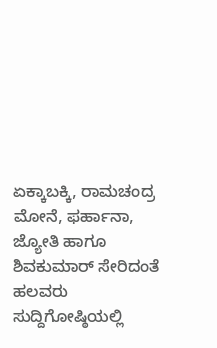ಏಕ್ಕಾಬಕ್ಕಿ, ರಾಮಚಂದ್ರ ಮೋನೆ, ಫರ್ಹಾನಾ, ಜ್ಯೋತಿ ಹಾಗೂ ಶಿವಕುಮಾರ್ ಸೇರಿದಂತೆ ಹಲವರು ಸುದ್ದಿಗೋಷ್ಠಿಯಲ್ಲಿ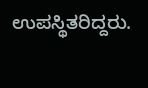ಉಪಸ್ಥಿತರಿದ್ದರು.